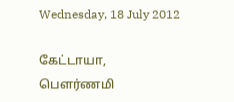Wednesday, 18 July 2012

கேட்டாயா,
பௌர்ணமி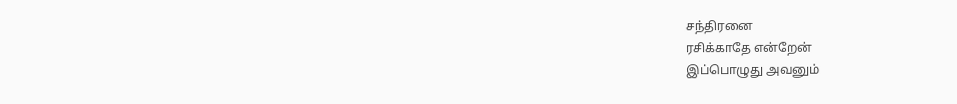சந்திரனை
ரசிக்காதே என்றேன்
இப்பொழுது அவனும்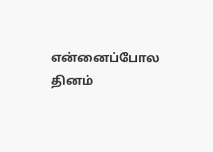என்னைப்போல தினம்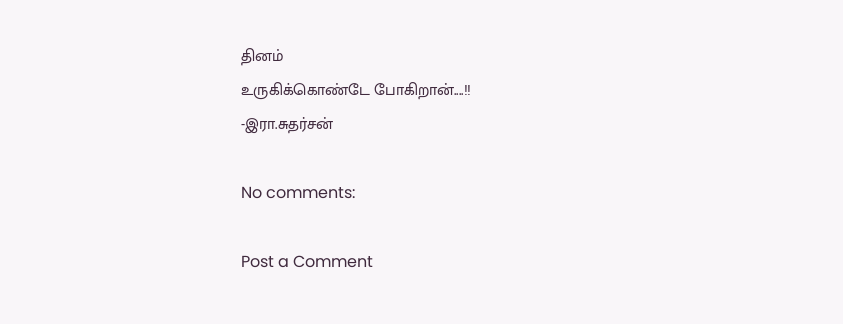தினம்
உருகிக்கொண்டே போகிறான்....!!
-இரா.சுதர்சன்

No comments:

Post a Comment